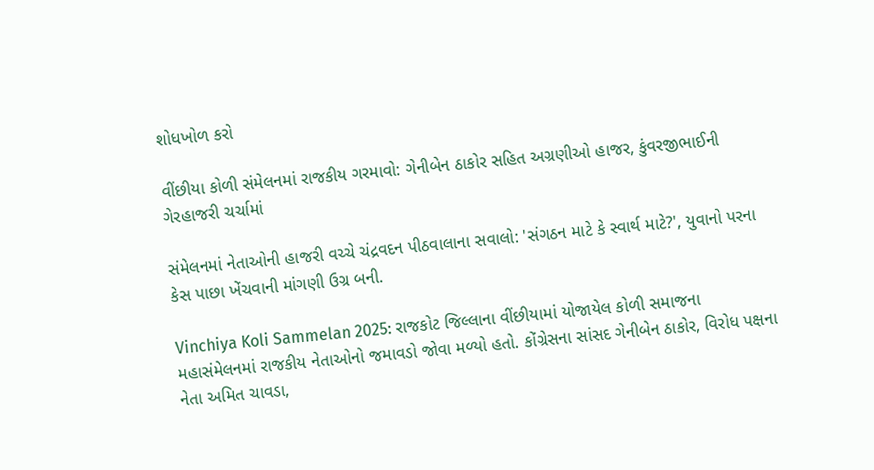શોધખોળ કરો

વીંછીયા કોળી સંમેલનમાં રાજકીય ગરમાવો: ગેનીબેન ઠાકોર સહિત અગ્રણીઓ હાજર, કુંવરજીભાઈની ગેરહાજરી ચર્ચામાં

સંમેલનમાં નેતાઓની હાજરી વચ્ચે ચંદ્રવદન પીઠવાલાના સવાલો: 'સંગઠન માટે કે સ્વાર્થ માટે?', યુવાનો પરના કેસ પાછા ખેંચવાની માંગણી ઉગ્ર બની.

Vinchiya Koli Sammelan 2025: રાજકોટ જિલ્લાના વીંછીયામાં યોજાયેલ કોળી સમાજના મહાસંમેલનમાં રાજકીય નેતાઓનો જમાવડો જોવા મળ્યો હતો. કોંગ્રેસના સાંસદ ગેનીબેન ઠાકોર, વિરોધ પક્ષના નેતા અમિત ચાવડા,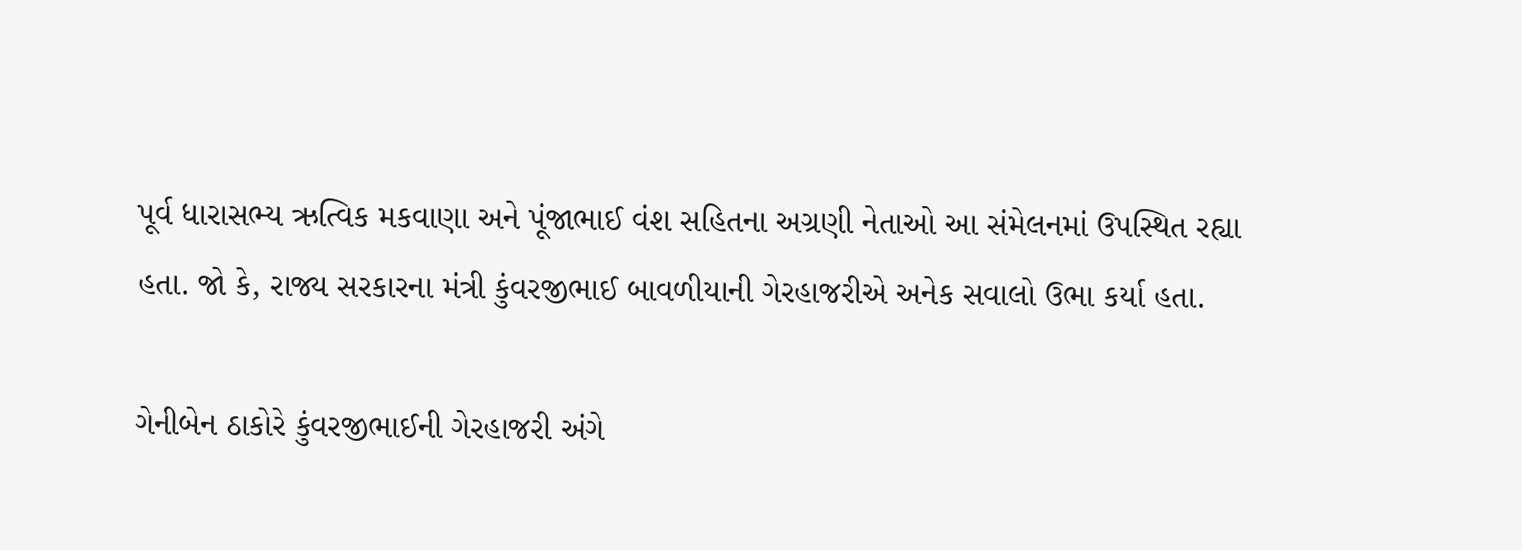પૂર્વ ધારાસભ્ય ઋત્વિક મકવાણા અને પૂંજાભાઈ વંશ સહિતના અગ્રણી નેતાઓ આ સંમેલનમાં ઉપસ્થિત રહ્યા હતા. જો કે, રાજ્ય સરકારના મંત્રી કુંવરજીભાઈ બાવળીયાની ગેરહાજરીએ અનેક સવાલો ઉભા કર્યા હતા.

ગેનીબેન ઠાકોરે કુંવરજીભાઈની ગેરહાજરી અંગે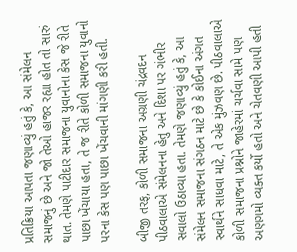પ્રતિક્રિયા આપતા જણાવ્યું હતું કે, આ સંમેલન સમાજનું છે અને જો તેઓ હાજર રહ્યા હોત તો સારું થાત. તેમણે પાટીદાર સમાજના યુવાનોના કેસ જે રીતે પાછા ખેંચાયા હતા, તે જ રીતે કોળી સમાજના યુવાનો પરના કેસ પણ પાછા ખેંચવાની માંગણી કરી હતી.

બીજી તરફ, કોળી સમાજના અગ્રણી ચંદ્રવદન પીઠવાલાએ સંમેલનના હેતુ અને દિશા પર ગંભીર સવાલો ઉઠાવ્યા હતા. તેમણે જણાવ્યું હતું કે, આ સંમેલન સમાજના સંગઠન માટે છે કે કોઈના અંગત સ્વાર્થને સાધવા માટે, તે એક મુંઝવણ છે. પીઠવાલાએ કોળી સમાજના પ્રશ્નોને જાહેરમાં ચર્ચવા સામે પણ અણગમો વ્યક્ત કર્યો હતો અને ચેતવણી આપી હતી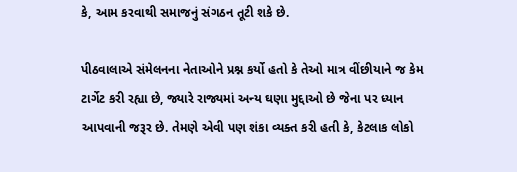કે, આમ કરવાથી સમાજનું સંગઠન તૂટી શકે છે.

પીઠવાલાએ સંમેલનના નેતાઓને પ્રશ્ન કર્યો હતો કે તેઓ માત્ર વીંછીયાને જ કેમ ટાર્ગેટ કરી રહ્યા છે, જ્યારે રાજ્યમાં અન્ય ઘણા મુદ્દાઓ છે જેના પર ધ્યાન આપવાની જરૂર છે. તેમણે એવી પણ શંકા વ્યક્ત કરી હતી કે, કેટલાક લોકો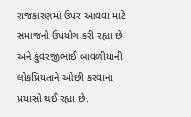રાજકારણમાં ઉપર આવવા માટે સમાજનો ઉપયોગ કરી રહ્યા છે અને કુંવરજીભાઈ બાવળીયાની લોકપ્રિયતાને ઓછી કરવાના પ્રયાસો થઈ રહ્યા છે.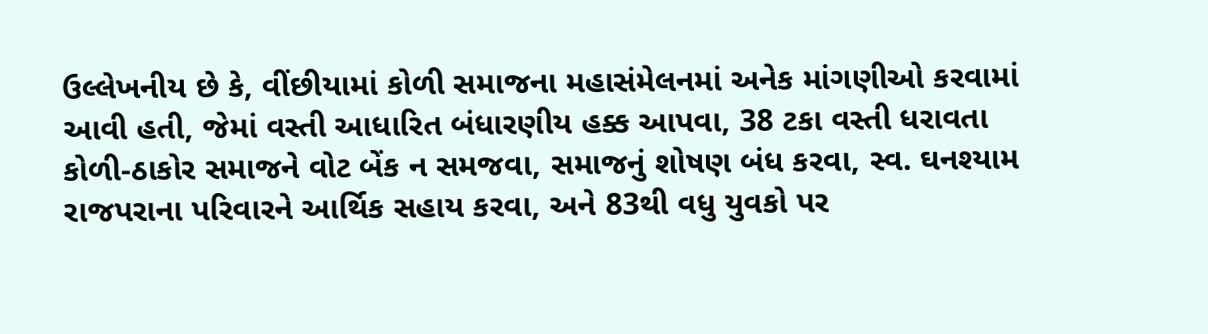ઉલ્લેખનીય છે કે, વીંછીયામાં કોળી સમાજના મહાસંમેલનમાં અનેક માંગણીઓ કરવામાં આવી હતી, જેમાં વસ્તી આધારિત બંધારણીય હક્ક આપવા, 38 ટકા વસ્તી ધરાવતા કોળી-ઠાકોર સમાજને વોટ બેંક ન સમજવા, સમાજનું શોષણ બંધ કરવા, સ્વ. ઘનશ્યામ રાજપરાના પરિવારને આર્થિક સહાય કરવા, અને 83થી વધુ યુવકો પર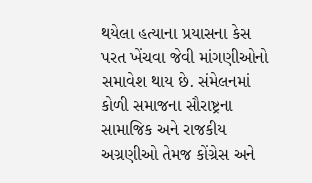થયેલા હત્યાના પ્રયાસના કેસ પરત ખેંચવા જેવી માંગણીઓનો સમાવેશ થાય છે. સંમેલનમાં કોળી સમાજના સૌરાષ્ટ્રના સામાજિક અને રાજકીય અગ્રણીઓ તેમજ કોંગ્રેસ અને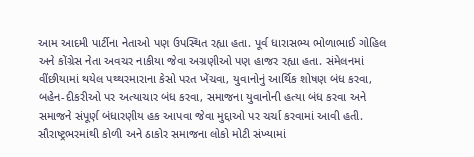આમ આદમી પાર્ટીના નેતાઓ પણ ઉપસ્થિત રહ્યા હતા. પૂર્વ ધારાસભ્ય ભોળાભાઈ ગોહિલ અને કોંગ્રેસ નેતા અવચર નાકીયા જેવા અગ્રણીઓ પણ હાજર રહ્યા હતા. સંમેલનમાં વીંછીયામાં થયેલ પથ્થરમારાના કેસો પરત ખેંચવા, યુવાનોનું આર્થિક શોષણ બંધ કરવા, બહેન-દીકરીઓ પર અત્યાચાર બંધ કરવા, સમાજના યુવાનોની હત્યા બંધ કરવા અને સમાજને સંપૂર્ણ બંધારણીય હક આપવા જેવા મુદ્દાઓ પર ચર્ચા કરવામાં આવી હતી. સૌરાષ્ટ્રભરમાંથી કોળી અને ઠાકોર સમાજના લોકો મોટી સંખ્યામાં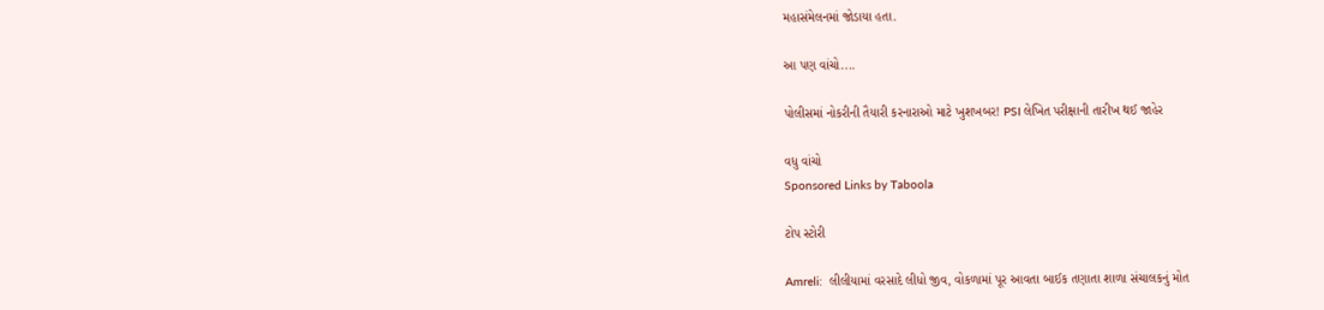મહાસંમેલનમાં જોડાયા હતા.

આ પણ વાંચો....

પોલીસમાં નોકરીની તૈયારી કરનારાઓ માટે ખુશખબર! PSI લેખિત પરીક્ષાની તારીખ થઈ જાહેર

વધુ વાંચો
Sponsored Links by Taboola

ટોપ સ્ટોરી

Amreli:  લીલીયામાં વરસાદે લીધો જીવ, વોકળામાં પૂર આવતા બાઈક તણાતા શાળા સંચાલકનું મોત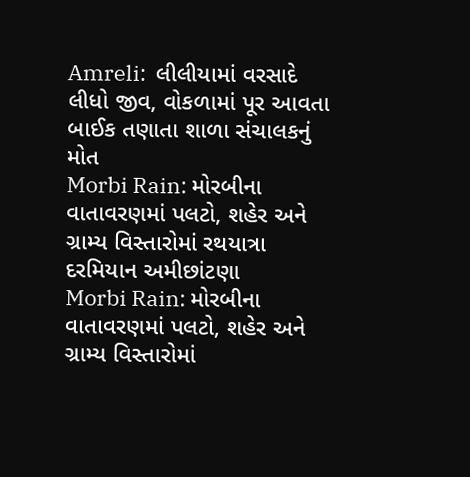Amreli:  લીલીયામાં વરસાદે લીધો જીવ, વોકળામાં પૂર આવતા બાઈક તણાતા શાળા સંચાલકનું મોત
Morbi Rain: મોરબીના વાતાવરણમાં પલટો, શહેર અને ગ્રામ્ય વિસ્તારોમાં રથયાત્રા દરમિયાન અમીછાંટણા
Morbi Rain: મોરબીના વાતાવરણમાં પલટો, શહેર અને ગ્રામ્ય વિસ્તારોમાં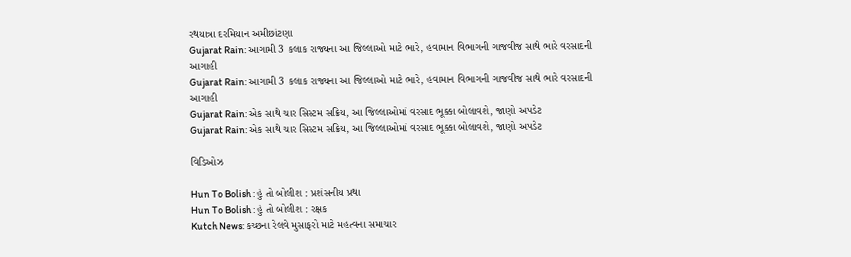રથયાત્રા દરમિયાન અમીછાંટણા
Gujarat Rain: આગામી 3 કલાક રાજ્યના આ જિલ્લાઓ માટે ભારે, હવામાન વિભાગની ગાજવીજ સાથે ભારે વરસાદની આગાહી
Gujarat Rain: આગામી 3 કલાક રાજ્યના આ જિલ્લાઓ માટે ભારે, હવામાન વિભાગની ગાજવીજ સાથે ભારે વરસાદની આગાહી
Gujarat Rain: એક સાથે ચાર સિસ્ટમ સક્રિય, આ જિલ્લાઓમાં વરસાદ ભૂક્કા બોલાવશે, જાણો અપડેટ
Gujarat Rain: એક સાથે ચાર સિસ્ટમ સક્રિય, આ જિલ્લાઓમાં વરસાદ ભૂક્કા બોલાવશે, જાણો અપડેટ

વિડિઓઝ

Hun To Bolish : હું તો બોલીશ : પ્રશંસનીય પ્રથા
Hun To Bolish : હું તો બોલીશ : રક્ષક
Kutch News: કચ્છના રેલવે મુસાફરો માટે મહત્વના સમાચાર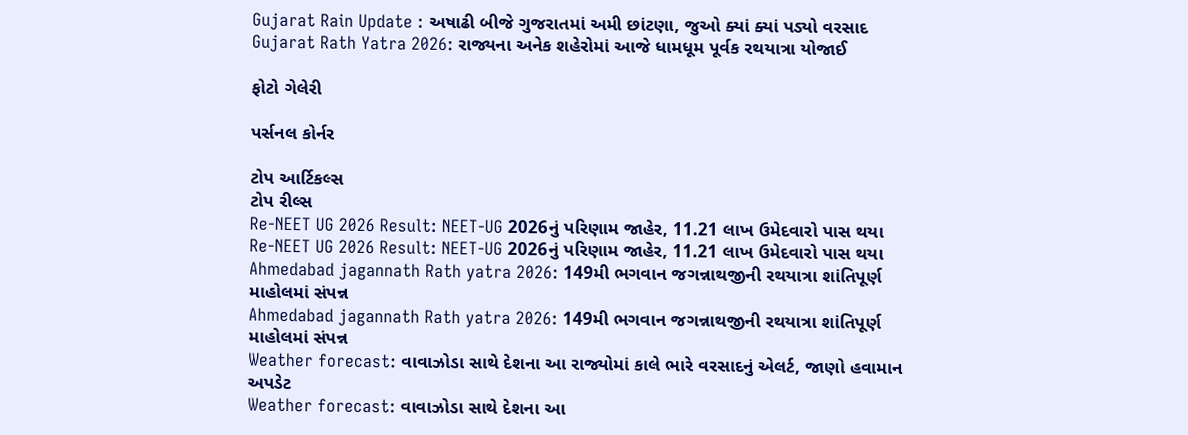Gujarat Rain Update : અષાઢી બીજે ગુજરાતમાં અમી છાંટણા, જુઓ ક્યાં ક્યાં પડ્યો વરસાદ
Gujarat Rath Yatra 2026: રાજ્યના અનેક શહેરોમાં આજે ધામધૂમ પૂર્વક રથયાત્રા યોજાઈ

ફોટો ગેલેરી

પર્સનલ કોર્નર

ટોપ આર્ટિકલ્સ
ટોપ રીલ્સ
Re-NEET UG 2026 Result: NEET-UG 2026નું પરિણામ જાહેર, 11.21 લાખ ઉમેદવારો પાસ થયા
Re-NEET UG 2026 Result: NEET-UG 2026નું પરિણામ જાહેર, 11.21 લાખ ઉમેદવારો પાસ થયા
Ahmedabad jagannath Rath yatra 2026: 149મી ભગવાન જગન્નાથજીની રથયાત્રા શાંતિપૂર્ણ માહોલમાં સંપન્ન
Ahmedabad jagannath Rath yatra 2026: 149મી ભગવાન જગન્નાથજીની રથયાત્રા શાંતિપૂર્ણ માહોલમાં સંપન્ન
Weather forecast: વાવાઝોડા સાથે દેશના આ રાજ્યોમાં કાલે ભારે વરસાદનું એલર્ટ, જાણો હવામાન અપડેટ
Weather forecast: વાવાઝોડા સાથે દેશના આ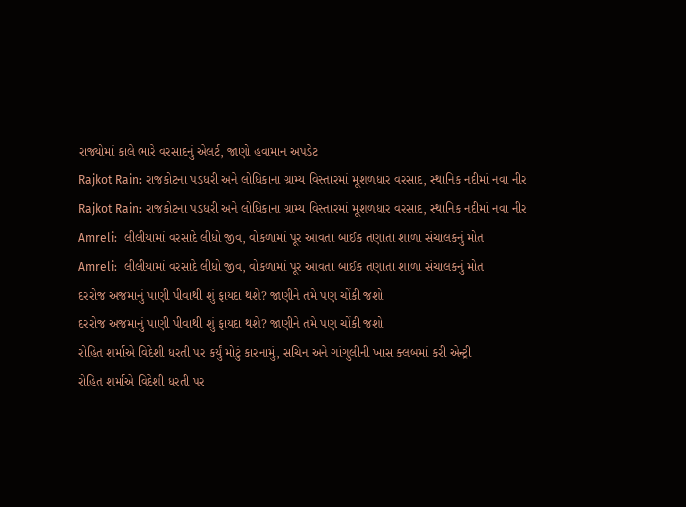રાજ્યોમાં કાલે ભારે વરસાદનું એલર્ટ, જાણો હવામાન અપડેટ
Rajkot Rain: રાજકોટના પડધરી અને લોધિકાના ગ્રામ્ય વિસ્તારમાં મૂશળધાર વરસાદ, સ્થાનિક નદીમાં નવા નીર
Rajkot Rain: રાજકોટના પડધરી અને લોધિકાના ગ્રામ્ય વિસ્તારમાં મૂશળધાર વરસાદ, સ્થાનિક નદીમાં નવા નીર
Amreli:  લીલીયામાં વરસાદે લીધો જીવ, વોકળામાં પૂર આવતા બાઈક તણાતા શાળા સંચાલકનું મોત
Amreli:  લીલીયામાં વરસાદે લીધો જીવ, વોકળામાં પૂર આવતા બાઈક તણાતા શાળા સંચાલકનું મોત
દરરોજ અજમાનું પાણી પીવાથી શું ફાયદા થશે? જાણીને તમે પણ ચોંકી જશો
દરરોજ અજમાનું પાણી પીવાથી શું ફાયદા થશે? જાણીને તમે પણ ચોંકી જશો
રોહિત શર્માએ વિદેશી ધરતી પર કર્યું મોટું કારનામું, સચિન અને ગાંગુલીની ખાસ ક્લબમાં કરી એન્ટ્રી
રોહિત શર્માએ વિદેશી ધરતી પર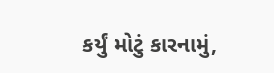કર્યું મોટું કારનામું,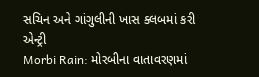સચિન અને ગાંગુલીની ખાસ ક્લબમાં કરી એન્ટ્રી
Morbi Rain: મોરબીના વાતાવરણમાં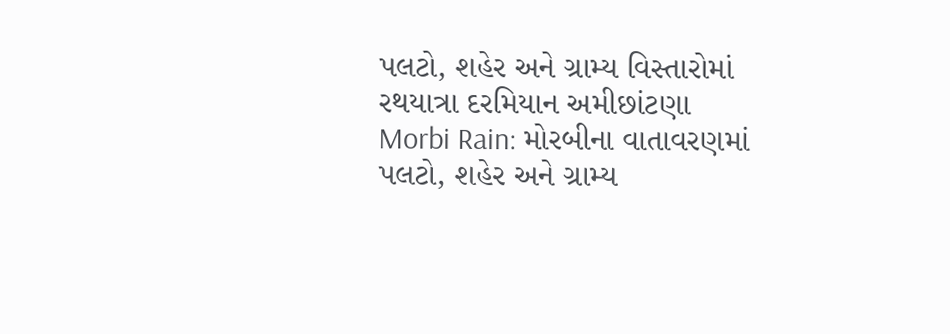પલટો, શહેર અને ગ્રામ્ય વિસ્તારોમાં રથયાત્રા દરમિયાન અમીછાંટણા
Morbi Rain: મોરબીના વાતાવરણમાં પલટો, શહેર અને ગ્રામ્ય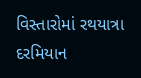વિસ્તારોમાં રથયાત્રા દરમિયાન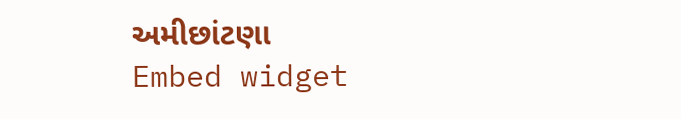અમીછાંટણા
Embed widget